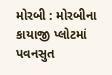મોરબી : મોરબીના કાયાજી પ્લોટમાં પવનસુત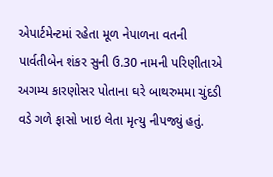એપાર્ટમેન્ટમાં રહેતા મૂળ નેપાળના વતની પાર્વતીબેન શંકર સુની ઉ.30 નામની પરિણીતાએ અગમ્ય કારણોસર પોતાના ઘરે બાથરુમમા ચુંદડી વડે ગળે ફાસો ખાઇ લેતા મૃત્યુ નીપજ્યું હતું.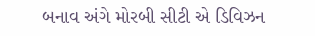બનાવ અંગે મોરબી સીટી એ ડિવિઝન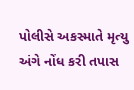પોલીસે અકસ્માતે મૃત્યુ અંગે નોંધ કરી તપાસ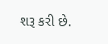શરૂ કરી છે.